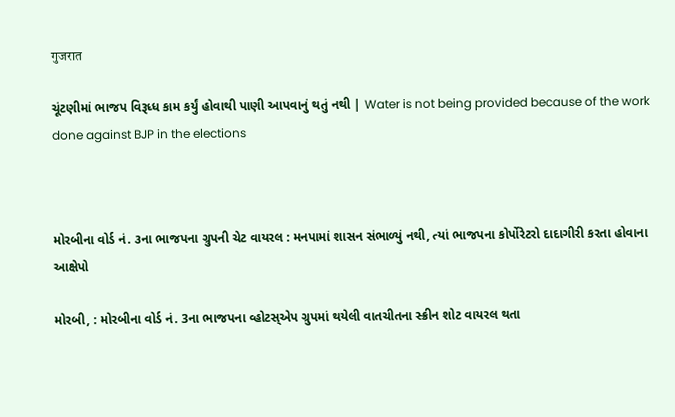गुजरात

ચૂંટણીમાં ભાજપ વિરૂધ્ધ કામ કર્યું હોવાથી પાણી આપવાનું થતું નથી | Water is not being provided because of the work done against BJP in the elections



મોરબીના વોર્ડ નં. ૩ના ભાજપના ગ્રુપની ચેટ વાયરલ : મનપામાં શાસન સંભાળ્યું નથી, ત્યાં ભાજપના કોર્પોરેટરો દાદાગીરી કરતા હોવાના આક્ષેપો

મોરબી, : મોરબીના વોર્ડ નં. 3ના ભાજપના વ્હોટસ્એપ ગ્રુપમાં થયેલી વાતચીતના સ્ક્રીન શોટ વાયરલ થતા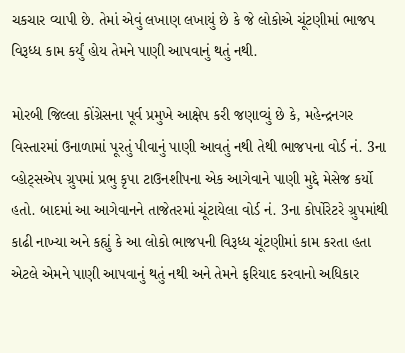ચકચાર વ્યાપી છે. તેમાં એવું લખાણ લખાયું છે કે જે લોકોએ ચૂંટણીમાં ભાજપ વિરૂધ્ધ કામ કર્યું હોય તેમને પાણી આપવાનું થતું નથી.

મોરબી જિલ્લા કોંગ્રેસના પૂર્વ પ્રમુખે આક્ષેપ કરી જણાવ્યું છે કે, મહેન્દ્રનગર વિસ્તારમાં ઉનાળામાં પૂરતું પીવાનું પાણી આવતું નથી તેથી ભાજપના વોર્ડ નં. 3ના વ્હોટ્સએપ ગ્રુપમાં પ્રભુ કૃપા ટાઉનશીપના એક આગેવાને પાણી મુદ્દે મેસેજ કર્યો હતો. બાદમાં આ આગેવાનને તાજેતરમાં ચૂંટાયેલા વોર્ડ નં. 3ના કોર્પોરેટરે ગ્રુપમાંથી કાઢી નાખ્યા અને કહ્યું કે આ લોકો ભાજપની વિરૂધ્ધ ચૂંટણીમાં કામ કરતા હતા એટલે એમને પાણી આપવાનું થતું નથી અને તેમને ફરિયાદ કરવાનો અધિકાર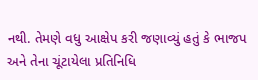નથી. તેમણે વધુ આક્ષેપ કરી જણાવ્યું હતું કે ભાજપ અને તેના ચૂંટાયેલા પ્રતિનિધિ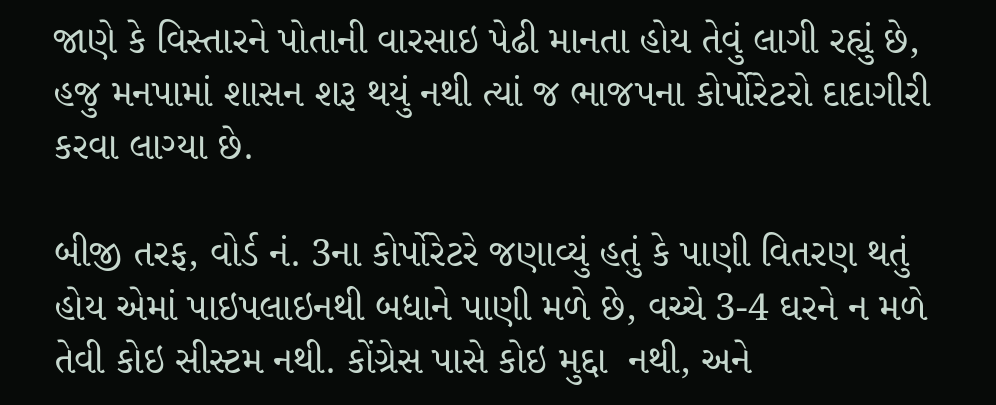જાણે કે વિસ્તારને પોતાની વારસાઇ પેઢી માનતા હોય તેવું લાગી રહ્યું છે, હજુ મનપામાં શાસન શરૂ થયું નથી ત્યાં જ ભાજપના કોર્પોરેટરો દાદાગીરી કરવા લાગ્યા છે.

બીજી તરફ, વોર્ડ નં. 3ના કોર્પોરેટરે જણાવ્યું હતું કે પાણી વિતરણ થતું હોય એમાં પાઇપલાઇનથી બધાને પાણી મળે છે, વચ્ચે 3-4 ઘરને ન મળે તેવી કોઇ સીસ્ટમ નથી. કોંગ્રેસ પાસે કોઇ મુદ્દા  નથી, અને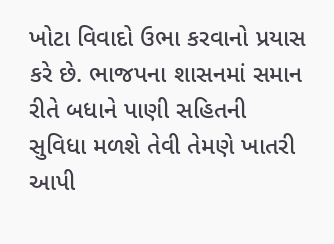ખોટા વિવાદો ઉભા કરવાનો પ્રયાસ કરે છે. ભાજપના શાસનમાં સમાન રીતે બધાને પાણી સહિતની સુવિધા મળશે તેવી તેમણે ખાતરી આપી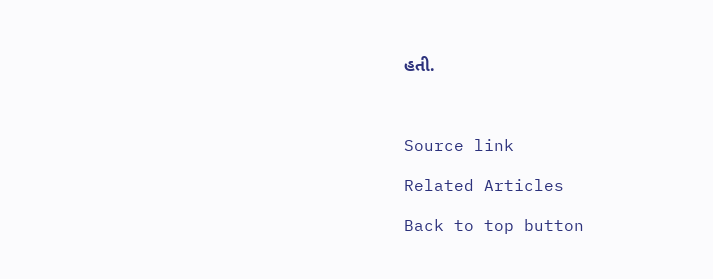હતી.



Source link

Related Articles

Back to top button